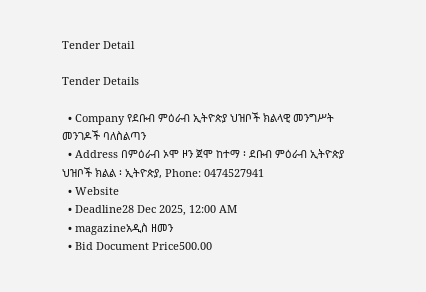Tender Detail

Tender Details

  • Company የደቡብ ምዕራብ ኢትዮጵያ ህዝቦች ክልላዊ መንግሥት መንገዶች ባለስልጣን
  • Address በምዕራብ ኦሞ ዞን ጀሞ ከተማ ፡ ደቡብ ምዕራብ ኢትዮጵያ ህዝቦች ክልል ፡ ኢትዮጵያ, Phone: 0474527941
  • Website
  • Deadline28 Dec 2025, 12:00 AM
  • magazineአዲስ ዘመን
  • Bid Document Price500.00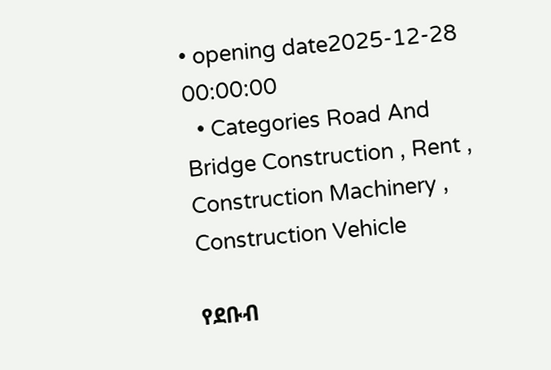• opening date2025-12-28 00:00:00
  • Categories Road And Bridge Construction , Rent , Construction Machinery , Construction Vehicle

የደቡብ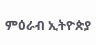ምዕራብ ኢትዮጵያ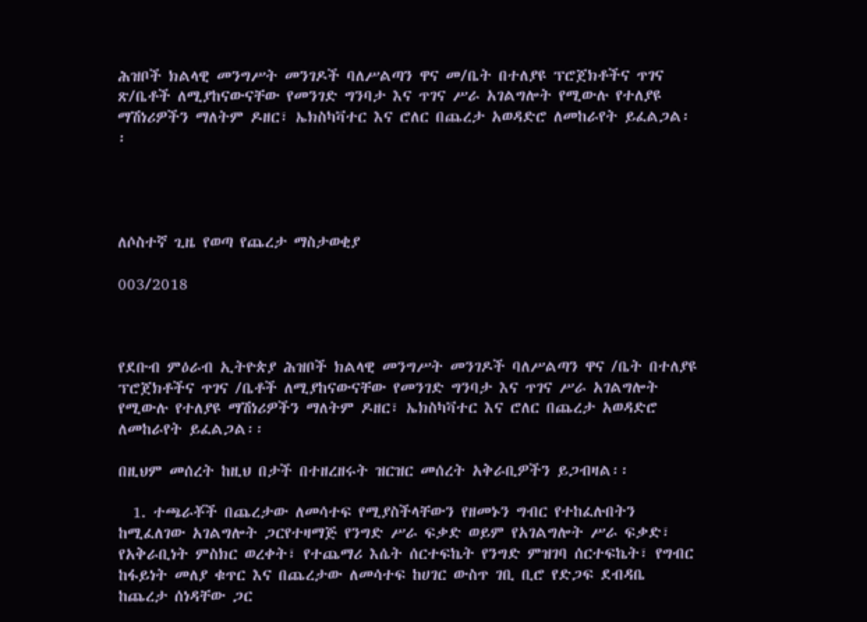ሕዝቦች ክልላዊ መንግሥት መንገዶች ባለሥልጣን ዋና መ/ቤት በተለያዩ ፕሮጀክቶችና ጥገና ጽ/ቤቶች ለሚያከናውናቸው የመንገድ ግንባታ እና ጥገና ሥራ አገልግሎት የሚውሉ የተለያዩ ማሽነሪዎችን ማለትም ዶዘር፣ ኤክስካቫተር እና ሮለር በጨረታ አወዳድሮ ለመከራየት ይፈልጋል፡፡




ለሶስተኛ ጊዜ የወጣ የጨረታ ማስታወቂያ

003/2018



የደቡብ ምዕራብ ኢትዮጵያ ሕዝቦች ክልላዊ መንግሥት መንገዶች ባለሥልጣን ዋና /ቤት በተለያዩ ፕሮጀክቶችና ጥገና /ቤቶች ለሚያከናውናቸው የመንገድ ግንባታ እና ጥገና ሥራ አገልግሎት የሚውሉ የተለያዩ ማሽነሪዎችን ማለትም ዶዘር፣ ኤክስካቫተር እና ሮለር በጨረታ አወዳድሮ ለመከራየት ይፈልጋል፡፡

በዚህም መሰረት ከዚህ በታች በተዘረዘሩት ዝርዝር መሰረት አቅራቢዎችን ይጋብዛል፡፡

  1. ተጫራቾች በጨረታው ለመሳተፍ የሚያስችላቸውን የዘመኑን ግብር የተከፈሉበትን ከሚፈለገው አገልግሎት ጋርየተዛማጅ የንግድ ሥራ ፍቃድ ወይም የአገልግሎት ሥራ ፍቃድ፣ የአቅራቢነት ምስክር ወረቀት፣ የተጨማሪ እሴት ሰርተፍኬት የንግድ ምዝገባ ሰርተፍኬት፣ የግብር ከፋይነት መለያ ቁጥር እና በጨረታው ለመሳተፍ ከሀገር ውስጥ ገቢ ቢሮ የድጋፍ ደብዳቤ ከጨረታ ሰነዳቸው ጋር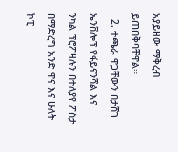አያይዘው ማቅረብ ይጠበቅባቸዋል።
  2. ተጫራ ዋጋቸውን በታሸገ ኤንቨሎፕ የፋይናንሻል እና ንካል ፕሮፖዛሉን በተለያየ ፖስታ በማድረግ አንድ ዋና እና ሁለት ኮፒ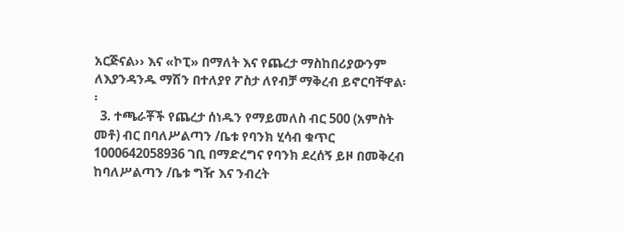አርጅናል›› እና «ኮፒ» በማለት እና የጨረታ ማስከበሪያውንም ለእያንዳንዱ ማሽን በተለያየ ፖስታ ለየብቻ ማቅረብ ይኖርባቸዋል፡፡
  3. ተጫራቾች የጨረታ ሰነዱን የማይመለስ ብር 500 (አምስት መቶ) ብር በባለሥልጣን /ቤቱ የባንክ ሂሳብ ቁጥር 1000642058936 ገቢ በማድረግና የባንክ ደረሰኝ ይዞ በመቅረብ ከባለሥልጣን /ቤቱ ግዥ እና ንብረት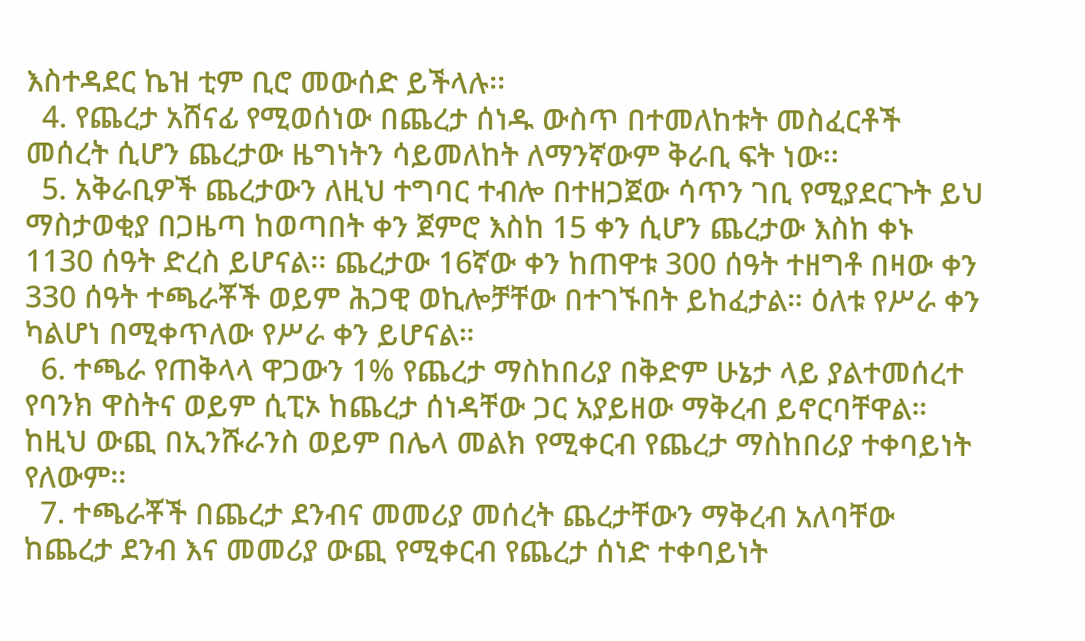እስተዳደር ኬዝ ቲም ቢሮ መውሰድ ይችላሉ፡፡
  4. የጨረታ አሸናፊ የሚወሰነው በጨረታ ሰነዱ ውስጥ በተመለከቱት መስፈርቶች መሰረት ሲሆን ጨረታው ዜግነትን ሳይመለከት ለማንኛውም ቅራቢ ፍት ነው፡፡
  5. አቅራቢዎች ጨረታውን ለዚህ ተግባር ተብሎ በተዘጋጀው ሳጥን ገቢ የሚያደርጉት ይህ ማስታወቂያ በጋዜጣ ከወጣበት ቀን ጀምሮ እስከ 15 ቀን ሲሆን ጨረታው እስከ ቀኑ 1130 ሰዓት ድረስ ይሆናል፡፡ ጨረታው 16ኛው ቀን ከጠዋቱ 300 ሰዓት ተዘግቶ በዛው ቀን 330 ሰዓት ተጫራቾች ወይም ሕጋዊ ወኪሎቻቸው በተገኙበት ይከፈታል። ዕለቱ የሥራ ቀን ካልሆነ በሚቀጥለው የሥራ ቀን ይሆናል።
  6. ተጫራ የጠቅላላ ዋጋውን 1% የጨረታ ማስከበሪያ በቅድም ሁኔታ ላይ ያልተመሰረተ የባንክ ዋስትና ወይም ሲፒኦ ከጨረታ ሰነዳቸው ጋር አያይዘው ማቅረብ ይኖርባቸዋል። ከዚህ ውጪ በኢንሹራንስ ወይም በሌላ መልክ የሚቀርብ የጨረታ ማስከበሪያ ተቀባይነት የለውም፡፡
  7. ተጫራቾች በጨረታ ደንብና መመሪያ መሰረት ጨረታቸውን ማቅረብ አለባቸው ከጨረታ ደንብ እና መመሪያ ውጪ የሚቀርብ የጨረታ ሰነድ ተቀባይነት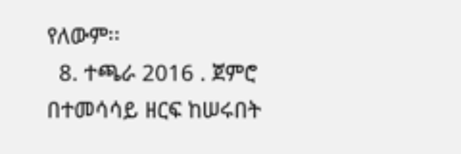የለውም፡፡
  8. ተጫራ 2016 . ጀምሮ በተመሳሳይ ዘርፍ ከሠሩበት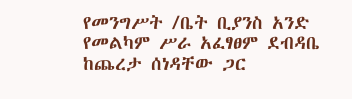የመንግሥት /ቤት ቢያንስ አንድ የመልካም ሥራ አፈፃፀም ደብዳቤ ከጨረታ ሰነዳቸው ጋር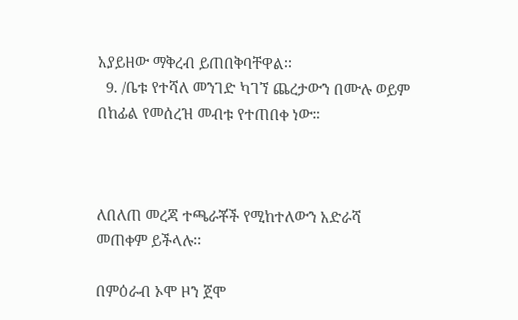አያይዘው ማቅረብ ይጠበቅባቸዋል፡፡
  9. /ቤቱ የተሻለ መንገድ ካገኘ ጨረታውን በሙሉ ወይም በከፊል የመሰረዝ መብቱ የተጠበቀ ነው።



ለበለጠ መረጃ ተጫራቾች የሚከተለውን አድራሻ መጠቀም ይችላሉ፡፡

በምዕራብ ኦሞ ዞን ጀሞ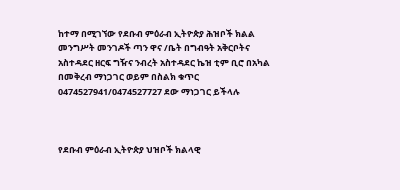ከተማ በሚገኘው የደቡብ ምዕራብ ኢትዮጵያ ሕዝቦች ክልል መንግሥት መንገዶች ጣን ዋና /ቤት በግብዓት አቅርቦትና አስተዳደር ዘርፍ ግዥና ንብረት አስተዳደር ኬዝ ቲም ቢሮ በአካል በመቅረብ ማነጋገር ወይም በስልክ ቁጥር 0474527941/0474527727 ደው ማነጋገር ይችላሉ



የደቡብ ምዕራብ ኢትዮጵያ ህዝቦች ክልላዊ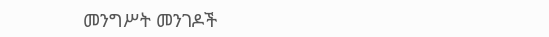መንግሥት መንገዶች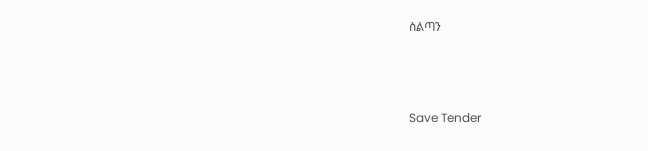ስልጣን



Save Tender